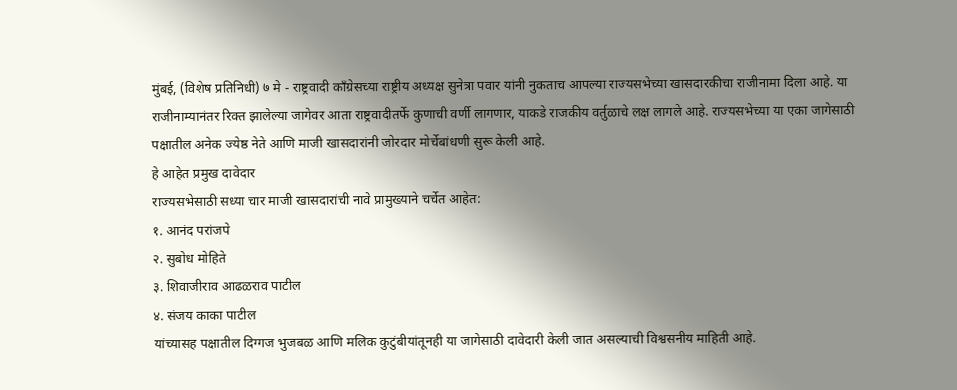मुंबई, (विशेष प्रतिनिधी) ७ मे - राष्ट्रवादी काँग्रेसच्या राष्ट्रीय अध्यक्ष सुनेत्रा पवार यांनी नुकताच आपल्या राज्यसभेच्या खासदारकीचा राजीनामा दिला आहे. या राजीनाम्यानंतर रिक्त झालेल्या जागेवर आता राष्ट्रवादीतर्फे कुणाची वर्णी लागणार, याकडे राजकीय वर्तुळाचे लक्ष लागले आहे. राज्यसभेच्या या एका जागेसाठी पक्षातील अनेक ज्येष्ठ नेते आणि माजी खासदारांनी जोरदार मोर्चेबांधणी सुरू केली आहे.
हे आहेत प्रमुख दावेदार
राज्यसभेसाठी सध्या चार माजी खासदारांची नावे प्रामुख्याने चर्चेत आहेत:
१. आनंद परांजपे
२. सुबोध मोहिते
३. शिवाजीराव आढळराव पाटील
४. संजय काका पाटील
यांच्यासह पक्षातील दिग्गज भुजबळ आणि मलिक कुटुंबीयांतूनही या जागेसाठी दावेदारी केली जात असल्याची विश्वसनीय माहिती आहे.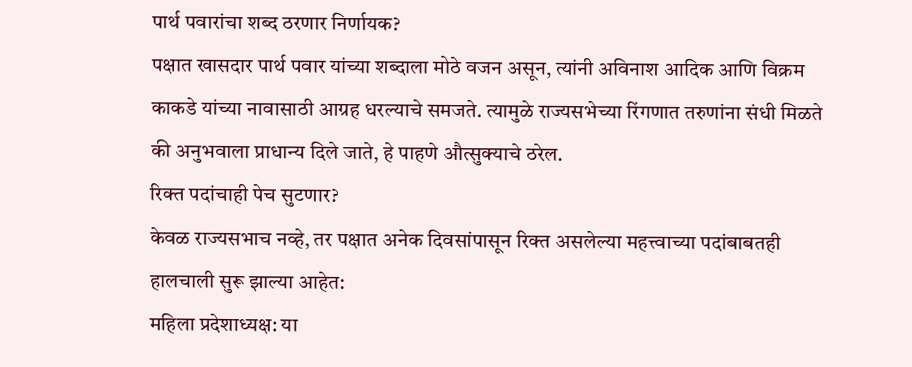पार्थ पवारांचा शब्द ठरणार निर्णायक?
पक्षात खासदार पार्थ पवार यांच्या शब्दाला मोठे वजन असून, त्यांनी अविनाश आदिक आणि विक्रम काकडे यांच्या नावासाठी आग्रह धरल्याचे समजते. त्यामुळे राज्यसभेच्या रिंगणात तरुणांना संधी मिळते की अनुभवाला प्राधान्य दिले जाते, हे पाहणे औत्सुक्याचे ठरेल.
रिक्त पदांचाही पेच सुटणार?
केवळ राज्यसभाच नव्हे, तर पक्षात अनेक दिवसांपासून रिक्त असलेल्या महत्त्वाच्या पदांबाबतही हालचाली सुरू झाल्या आहेत:
महिला प्रदेशाध्यक्ष: या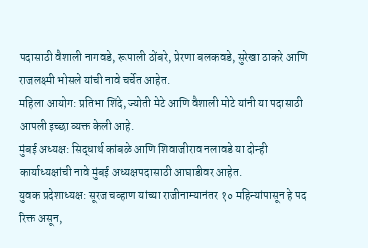पदासाठी वैशाली नागवडे, रूपाली ठोंबरे, प्रेरणा बलकवडे, सुरेखा ठाकरे आणि राजलक्ष्मी भोसले यांची नावे चर्चेत आहेत.
महिला आयोग: प्रतिभा शिंदे, ज्योती मेटे आणि वैशाली मोटे यांनी या पदासाठी आपली इच्छा व्यक्त केली आहे.
मुंबई अध्यक्ष: सिद्धार्थ कांबळे आणि शिवाजीराव नलावडे या दोन्ही कार्याध्यक्षांची नावे मुंबई अध्यक्षपदासाठी आघाडीवर आहेत.
युवक प्रदेशाध्यक्ष: सूरज चव्हाण यांच्या राजीनाम्यानंतर १० महिन्यांपासून हे पद रिक्त असून,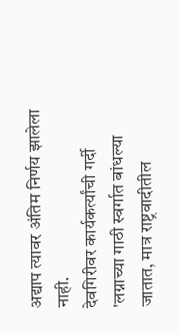अद्याप त्यावर अंतिम निर्णय झालेला नाही.
देवगिरीवर कार्यकर्त्यांची गर्दी
'लग्नाच्या गाठी स्वर्गात बांधल्या जातात, मात्र राष्ट्रवादीतील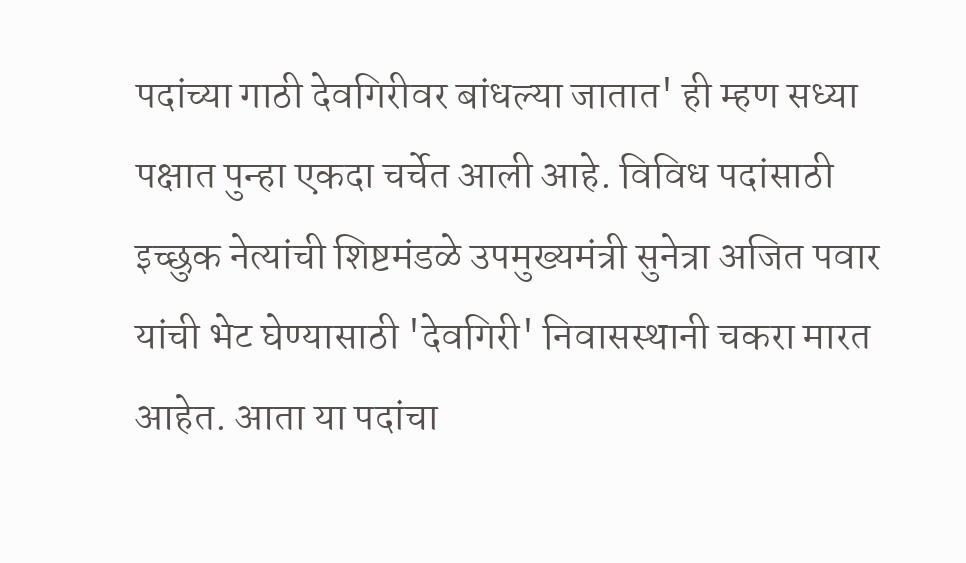पदांच्या गाठी देवगिरीवर बांधल्या जातात' ही म्हण सध्या पक्षात पुन्हा एकदा चर्चेत आली आहे. विविध पदांसाठी इच्छुक नेत्यांची शिष्टमंडळे उपमुख्यमंत्री सुनेत्रा अजित पवार यांची भेट घेण्यासाठी 'देवगिरी' निवासस्थानी चकरा मारत आहेत. आता या पदांचा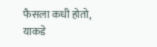फैसला कधी होतो, याकडे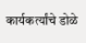कार्यकर्त्यांचे डोळे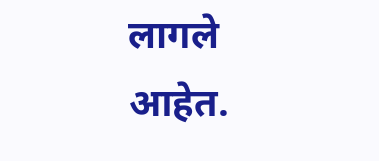लागले आहेत.